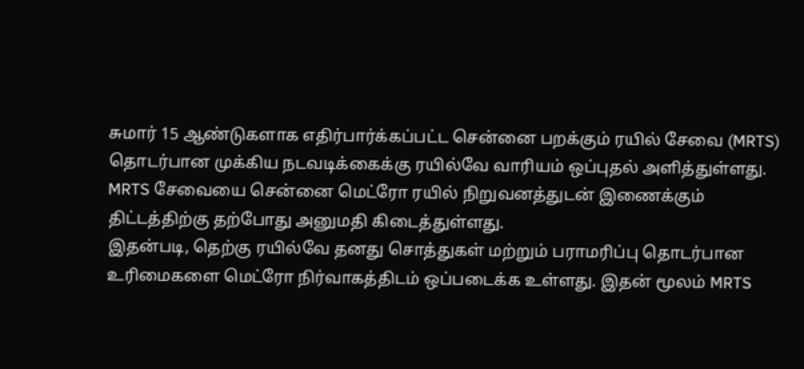சுமார் 15 ஆண்டுகளாக எதிர்பார்க்கப்பட்ட சென்னை பறக்கும் ரயில் சேவை (MRTS) தொடர்பான முக்கிய நடவடிக்கைக்கு ரயில்வே வாரியம் ஒப்புதல் அளித்துள்ளது. MRTS சேவையை சென்னை மெட்ரோ ரயில் நிறுவனத்துடன் இணைக்கும் திட்டத்திற்கு தற்போது அனுமதி கிடைத்துள்ளது.
இதன்படி, தெற்கு ரயில்வே தனது சொத்துகள் மற்றும் பராமரிப்பு தொடர்பான உரிமைகளை மெட்ரோ நிர்வாகத்திடம் ஒப்படைக்க உள்ளது. இதன் மூலம் MRTS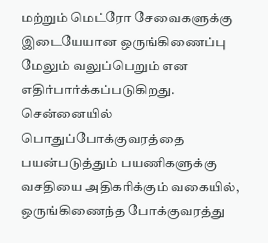மற்றும் மெட்ரோ சேவைகளுக்கு இடையேயான ஒருங்கிணைப்பு மேலும் வலுப்பெறும் என எதிர்பார்க்கப்படுகிறது.
சென்னையில் பொதுப்போக்குவரத்தை பயன்படுத்தும் பயணிகளுக்கு வசதியை அதிகரிக்கும் வகையில், ஒருங்கிணைந்த போக்குவரத்து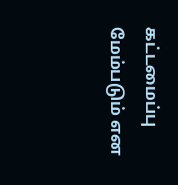கட்டமைப்பு மேம்படும் என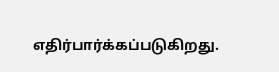எதிர்பார்க்கப்படுகிறது.